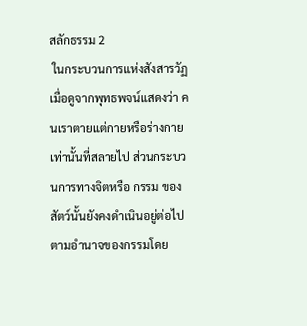สลักธรรม 2
 ในกระบวนการแห่งสังสารวัฏ
เมื่อดูจากพุทธพจน์แสดงว่า คนเราตายแต่กายหรือร่างกายเท่านั้นที่สลายไป ส่วนกระบวนการทางจิตหรือ กรรม ของสัตว์นั้นยังคงดำเนินอยู่ต่อไปตามอำนาจของกรรมโดย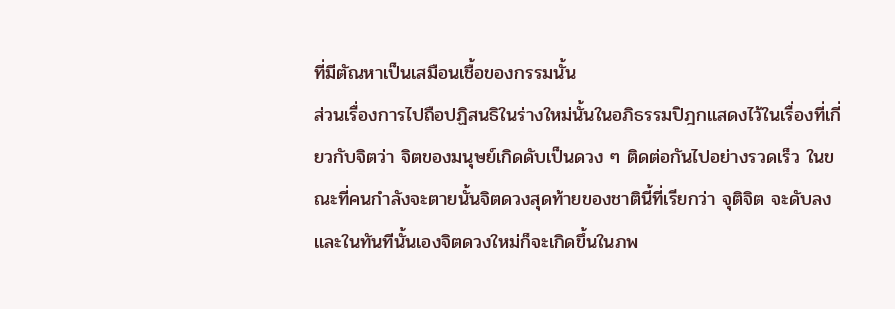ที่มีตัณหาเป็นเสมือนเชื้อของกรรมนั้น
ส่วนเรื่องการไปถือปฏิสนธิในร่างใหม่นั้นในอภิธรรมปิฎกแสดงไว้ในเรื่องที่เกี่ยวกับจิตว่า จิตของมนุษย์เกิดดับเป็นดวง ๆ ติดต่อกันไปอย่างรวดเร็ว ในขณะที่คนกำลังจะตายนั้นจิตดวงสุดท้ายของชาตินี้ที่เรียกว่า จุติจิต จะดับลงและในทันทีนั้นเองจิตดวงใหม่ก็จะเกิดขึ้นในภพ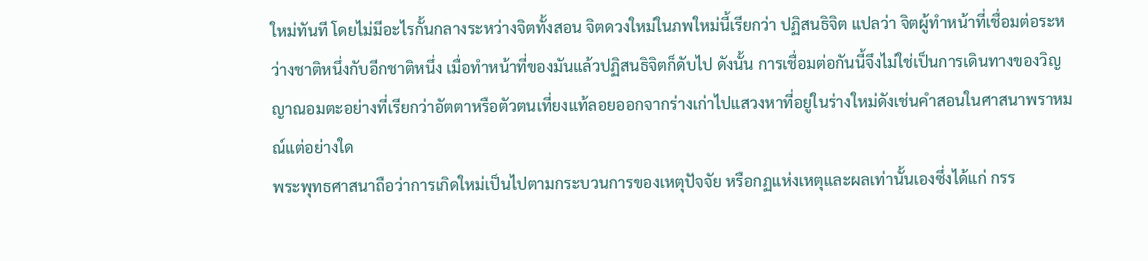ใหม่ทันที โดยไม่มีอะไรกั้นกลางระหว่างจิตทั้งสอน จิตดวงใหม่ในภพใหม่นี้เรียกว่า ปฏิสนธิจิต แปลว่า จิตผู้ทำหน้าที่เชื่อมต่อระหว่างชาติหนึ่งกับอีกชาติหนึ่ง เมื่อทำหน้าที่ของมันแล้วปฏิสนธิจิตก็ดับไป ดังนั้น การเชื่อมต่อกันนี้จึงไม่ใช่เป็นการเดินทางของวิญญาณอมตะอย่างที่เรียกว่าอัตตาหรือตัวตนเที่ยงแท้ลอยออกจากร่างเก่าไปแสวงหาที่อยู่ในร่างใหม่ดังเช่นคำสอนในศาสนาพราหมณ์แต่อย่างใด
พระพุทธศาสนาถือว่าการเกิดใหม่เป็นไปตามกระบวนการของเหตุปัจจัย หรือกฏแห่งเหตุและผลเท่านั้นเองซึ่งได้แก่ กรร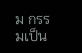ม กรรมเป็น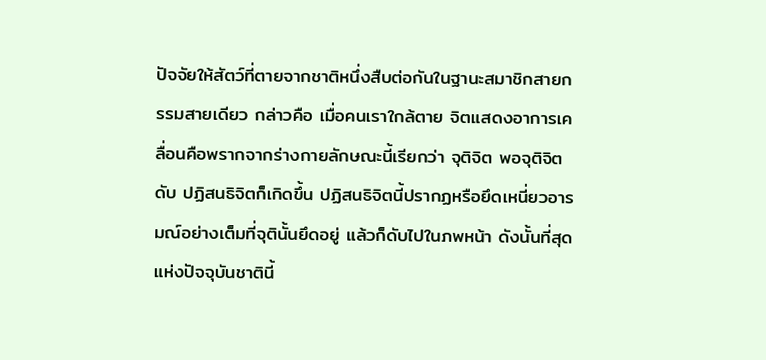ปัจจัยให้สัตว์ที่ตายจากชาติหนึ่งสืบต่อกันในฐานะสมาชิกสายกรรมสายเดียว กล่าวคือ เมื่อคนเราใกล้ตาย จิตแสดงอาการเคลื่อนคือพรากจากร่างกายลักษณะนี้เรียกว่า จุติจิต พอจุติจิตดับ ปฏิสนธิจิตก็เกิดขึ้น ปฏิสนธิจิตนี้ปรากฏหรือยึดเหนี่ยวอารมณ์อย่างเต็มที่จุตินั้นยึดอยู่ แล้วก็ดับไปในภพหน้า ดังนั้นที่สุดแห่งปัจจุบันชาตินี้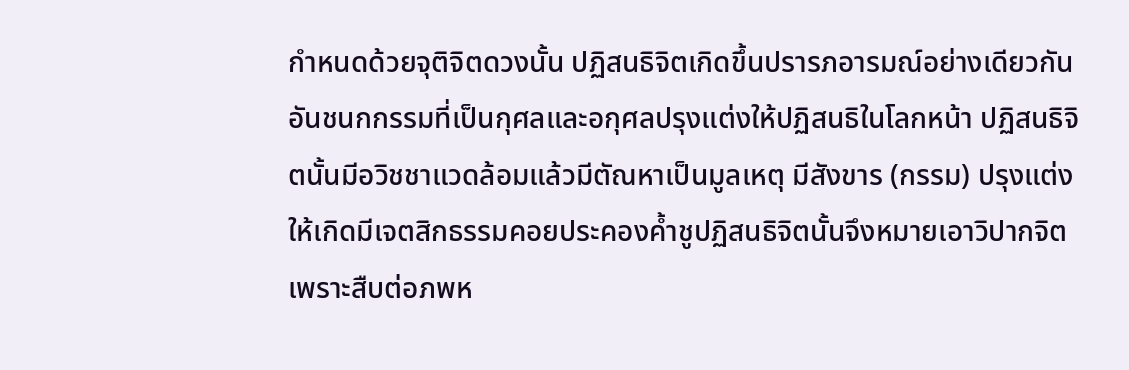กำหนดด้วยจุติจิตดวงนั้น ปฏิสนธิจิตเกิดขึ้นปรารภอารมณ์อย่างเดียวกันอันชนกกรรมที่เป็นกุศลและอกุศลปรุงแต่งให้ปฏิสนธิในโลกหน้า ปฏิสนธิจิตนั้นมีอวิชชาแวดล้อมแล้วมีตัณหาเป็นมูลเหตุ มีสังขาร (กรรม) ปรุงแต่งให้เกิดมีเจตสิกธรรมคอยประคองค้ำชูปฏิสนธิจิตนั้นจึงหมายเอาวิปากจิต เพราะสืบต่อภพห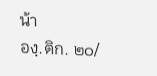น้า
องฺ.ติก. ๒๐/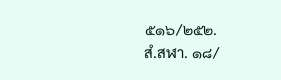๕๑๖/๒๕๒.
สํ.สฬา. ๑๘/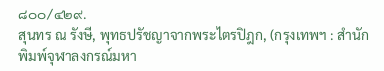๘๐๐/๔๒๙.
สุนทร ณ รังษี, พุทธปรัชญาจากพระไตรปิฎก, (กรุงเทพฯ : สำนักพิมพ์จุฬาลงกรณ์มหา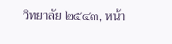วิทยาลัย ๒๕๔๓, หน้า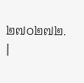๒๗๐๒๗๒.
|